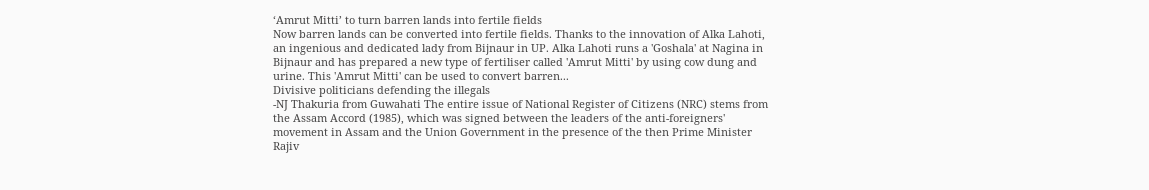‘Amrut Mitti’ to turn barren lands into fertile fields
Now barren lands can be converted into fertile fields. Thanks to the innovation of Alka Lahoti, an ingenious and dedicated lady from Bijnaur in UP. Alka Lahoti runs a 'Goshala' at Nagina in Bijnaur and has prepared a new type of fertiliser called 'Amrut Mitti' by using cow dung and urine. This 'Amrut Mitti' can be used to convert barren...
Divisive politicians defending the illegals
-NJ Thakuria from Guwahati The entire issue of National Register of Citizens (NRC) stems from the Assam Accord (1985), which was signed between the leaders of the anti-foreigners' movement in Assam and the Union Government in the presence of the then Prime Minister Rajiv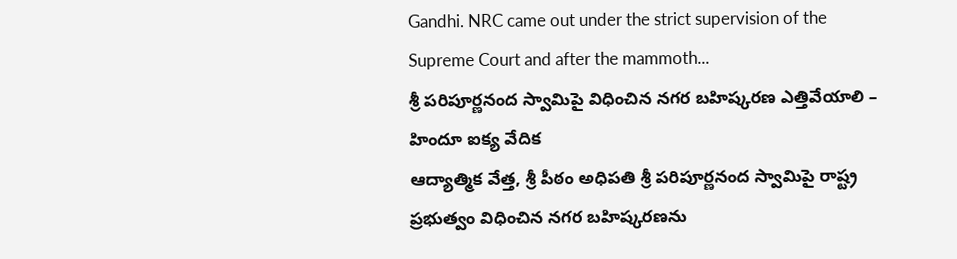Gandhi. NRC came out under the strict supervision of the Supreme Court and after the mammoth...
శ్రీ పరిపూర్ణనంద స్వామిపై విధించిన నగర బహిష్కరణ ఎత్తివేయాలి – హిందూ ఐక్య వేదిక
ఆద్యాత్మిక వేత్త, శ్రీ పీఠం అధిపతి శ్రీ పరిపూర్ణనంద స్వామిపై రాష్ట్ర ప్రభుత్వం విధించిన నగర బహిష్కరణను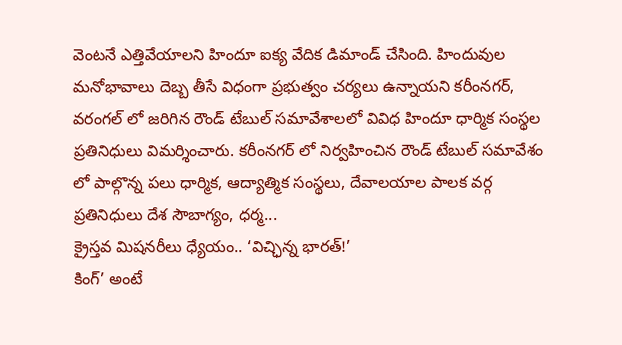వెంటనే ఎత్తివేయాలని హిందూ ఐక్య వేదిక డిమాండ్ చేసింది. హిందువుల మనోభావాలు దెబ్బ తీసే విధంగా ప్రభుత్వం చర్యలు ఉన్నాయని కరీంనగర్, వరంగల్ లో జరిగిన రౌండ్ టేబుల్ సమావేశాలలో వివిధ హిందూ ధార్మిక సంస్థల ప్రతినిధులు విమర్శించారు. కరీంనగర్ లో నిర్వహించిన రౌండ్ టేబుల్ సమావేశం లో పాల్గొన్న పలు ధార్మిక, ఆద్యాత్మిక సంస్థలు, దేవాలయాల పాలక వర్గ ప్రతినిధులు దేశ సౌబాగ్యం, ధర్మ...
క్రైస్తవ మిషనరీలు ధ్యేయం.. ‘విచ్ఛిన్న భారత్!’
కింగ్’ అంటే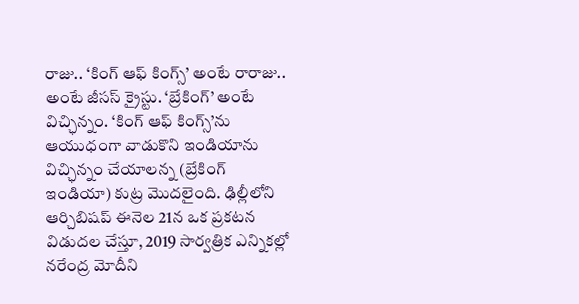రాజు.. ‘కింగ్ ఆఫ్ కింగ్స్’ అంటే రారాజు.. అంటే జీసస్ క్రైస్టు. ‘బ్రేకింగ్’ అంటే విచ్ఛిన్నం. ‘కింగ్ ఆఫ్ కింగ్స్’ను ఆయుధంగా వాడుకొని ఇండియాను విచ్ఛిన్నం చేయాలన్న (బ్రేకింగ్ ఇండియా) కుట్ర మొదలైంది. ఢిల్లీలోని ఆర్చిబిషప్ ఈనెల 21న ఒక ప్రకటన విడుదల చేస్తూ, 2019 సార్వత్రిక ఎన్నికల్లో నరేంద్ర మోదీని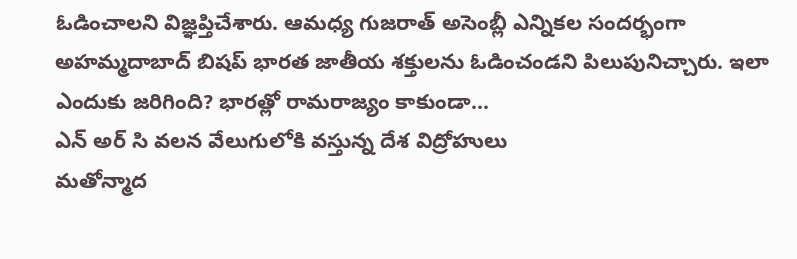ఓడించాలని విజ్ఞప్తిచేశారు. ఆమధ్య గుజరాత్ అసెంబ్లీ ఎన్నికల సందర్భంగా అహమ్మదాబాద్ బిషప్ భారత జాతీయ శక్తులను ఓడించండని పిలుపునిచ్చారు. ఇలా ఎందుకు జరిగింది? భారత్లో రామరాజ్యం కాకుండా...
ఎన్ అర్ సి వలన వేలుగులోకి వస్తున్న దేశ విద్రోహులు
మతోన్మాద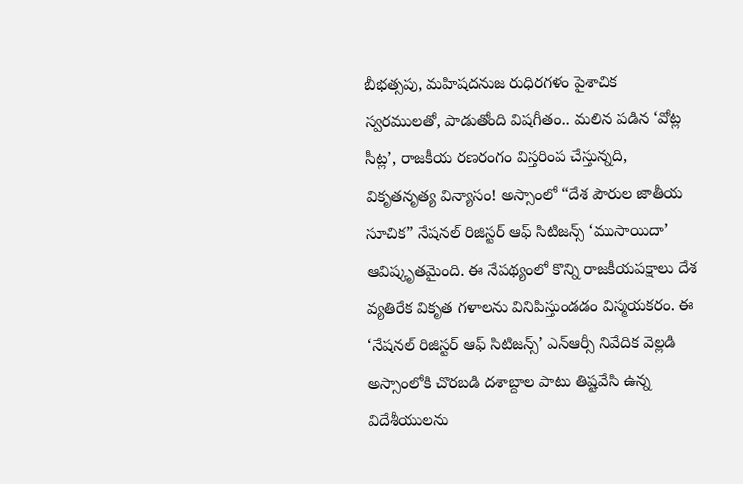బీభత్సపు, మహిషదనుజ రుధిరగళం పైశాచిక స్వరములతో, పాడుతోంది విషగీతం.. మలిన పడిన ‘వోట్ల సీట్ల’, రాజకీయ రణరంగం విస్తరింప చేస్తున్నది, వికృతనృత్య విన్యాసం! అస్సాంలో “దేశ పౌరుల జాతీయ సూచిక” నేషనల్ రిజిస్టర్ ఆఫ్ సిటిజన్స్ ‘ముసాయిదా’ ఆవిష్కృతమైంది. ఈ నేపథ్యంలో కొన్ని రాజకీయపక్షాలు దేశ వ్యతిరేక వికృత గళాలను వినిపిస్తుండడం విస్మయకరం. ఈ ‘నేషనల్ రిజిస్టర్ ఆఫ్ సిటిజన్స్’ ఎన్ఆర్సీ నివేదిక వెల్లడి అస్సాంలోకి చొరబడి దశాబ్దాల పాటు తిష్టవేసి ఉన్న విదేశీయులను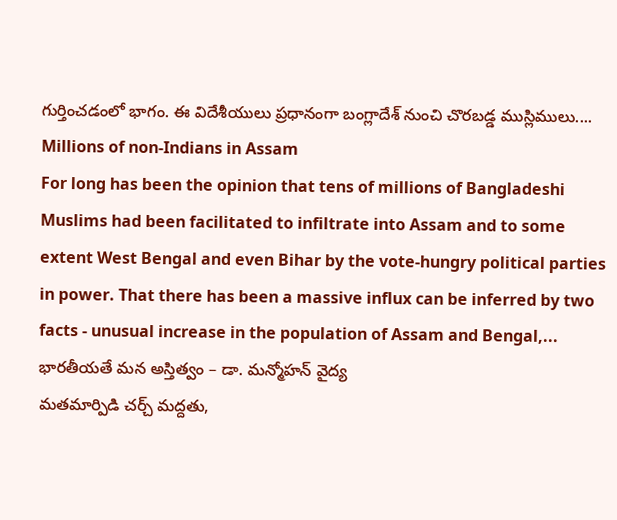గుర్తించడంలో భాగం. ఈ విదేశీయులు ప్రధానంగా బంగ్లాదేశ్ నుంచి చొరబడ్డ ముస్లిములు....
Millions of non-Indians in Assam
For long has been the opinion that tens of millions of Bangladeshi Muslims had been facilitated to infiltrate into Assam and to some extent West Bengal and even Bihar by the vote-hungry political parties in power. That there has been a massive influx can be inferred by two facts - unusual increase in the population of Assam and Bengal,...
భారతీయతే మన అస్తిత్వం – డా. మన్మోహన్ వైద్య
మతమార్పిడి చర్చ్ మద్దతు,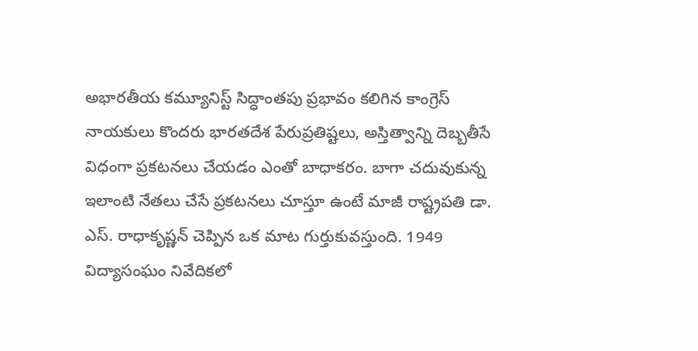అభారతీయ కమ్యూనిస్ట్ సిద్ధాంతపు ప్రభావం కలిగిన కాంగ్రెస్ నాయకులు కొందరు భారతదేశ పేరుప్రతిష్టలు, అస్తిత్వాన్ని దెబ్బతీసే విధంగా ప్రకటనలు చేయడం ఎంతో బాధాకరం. బాగా చదువుకున్న ఇలాంటి నేతలు చేసే ప్రకటనలు చూస్తూ ఉంటే మాజీ రాష్ట్రపతి డా. ఎస్. రాధాకృష్ణన్ చెప్పిన ఒక మాట గుర్తుకువస్తుంది. 1949 విద్యాసంఘం నివేదికలో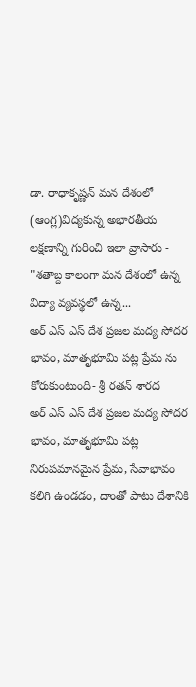డా. రాధాకృష్ణన్ మన దేశంలో (ఆంగ్ల)విద్యకున్న అభారతీయ లక్షణాన్ని గురించి ఇలా వ్రాసారు - "శతాబ్ద కాలంగా మన దేశంలో ఉన్న విద్యా వ్యవస్థలో ఉన్న...
అర్ ఎస్ ఎస్ దేశ ప్రజల మద్య సోదర భావం, మాతృభూమి పట్ల ప్రేమ ను కోరుకుంటుంది- శ్రీ రతన్ శారద
అర్ ఎస్ ఎస్ దేశ ప్రజల మద్య సోదర భావం, మాతృభూమి పట్ల నిరుపమానమైన ప్రేమ, సేవాభావం కలిగి ఉండడం, దాంతో పాటు దేశానికి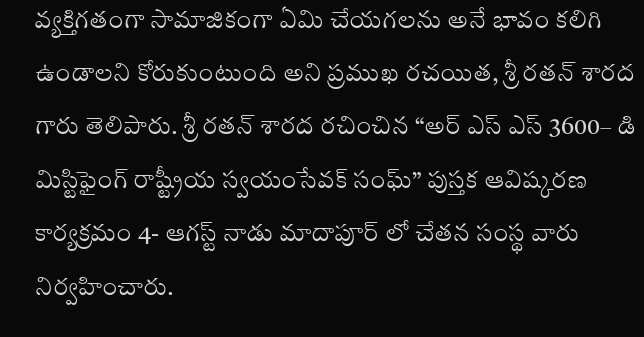వ్యక్తిగతంగా సామాజికంగా ఏమి చేయగలను అనే భావం కలిగి ఉండాలని కోరుకుంటుంది అని ప్రముఖ రచయిత, శ్రీ రతన్ శారద గారు తెలిపారు. శ్రీ రతన్ శారద రచించిన “అర్ ఎస్ ఎస్ 3600– డి మిస్టిఫైంగ్ రాష్ట్రీయ స్వయంసేవక్ సంఘ్” పుస్తక ఆవిష్కరణ కార్యక్రమం 4- ఆగస్ట్ నాడు మాదాపూర్ లో చేతన సంస్థ వారు నిర్వహించారు.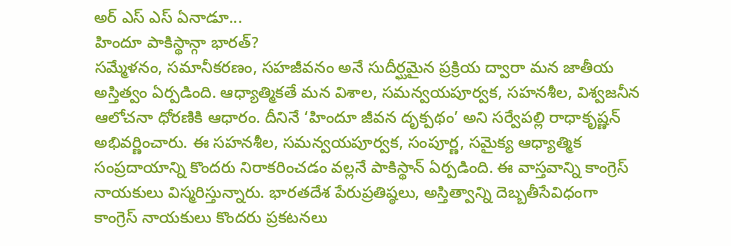అర్ ఎస్ ఎస్ ఏనాడూ...
హిందూ పాకిస్థాన్గా భారత్?
సమ్మేళనం, సమానీకరణం, సహజీవనం అనే సుదీర్ఘమైన ప్రక్రియ ద్వారా మన జాతీయ అస్తిత్వం ఏర్పడింది. ఆధ్యాత్మికతే మన విశాల, సమన్వయపూర్వక, సహనశీల, విశ్వజనీన ఆలోచనా ధోరణికి ఆధారం. దీనినే ‘హిందూ జీవన దృక్పథం’ అని సర్వేపల్లి రాధాకృష్ణన్ అభివర్ణించారు. ఈ సహనశీల, సమన్వయపూర్వక, సంపూర్ణ, సమైక్య ఆధ్యాత్మిక సంప్రదాయాన్ని కొందరు నిరాకరించడం వల్లనే పాకిస్థాన్ ఏర్పడింది. ఈ వాస్తవాన్ని కాంగ్రెస్ నాయకులు విస్మరిస్తున్నారు. భారతదేశ పేరుప్రతిష్ఠలు, అస్తిత్వాన్ని దెబ్బతీసేవిధంగా కాంగ్రెస్ నాయకులు కొందరు ప్రకటనలు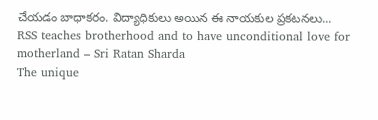చేయడం బాధాకరం. విద్యాధికులు అయిన ఈ నాయకుల ప్రకటనలు...
RSS teaches brotherhood and to have unconditional love for motherland – Sri Ratan Sharda
The unique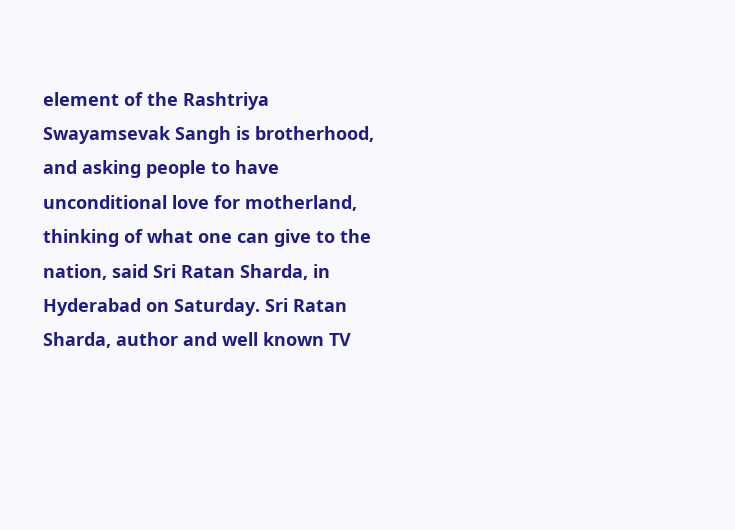element of the Rashtriya Swayamsevak Sangh is brotherhood, and asking people to have unconditional love for motherland, thinking of what one can give to the nation, said Sri Ratan Sharda, in Hyderabad on Saturday. Sri Ratan Sharda, author and well known TV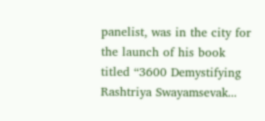panelist, was in the city for the launch of his book titled “3600 Demystifying Rashtriya Swayamsevak...